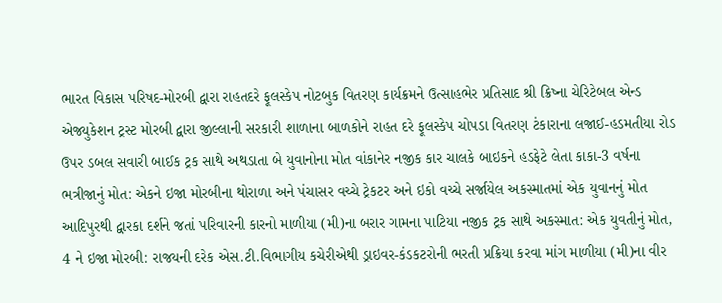ભારત વિકાસ પરિષદ-મોરબી દ્વારા રાહતદરે ફૂલસ્કેપ નોટબુક વિતરણ કાર્યક્રમને ઉત્સાહભેર પ્રતિસાદ શ્રી ક્રિષ્ના ચેરિટેબલ એન્ડ એજ્યુકેશન ટ્રસ્ટ મોરબી દ્વારા જીલ્લાની સરકારી શાળાના બાળકોને રાહત દરે ફૂલસ્કેપ ચોપડા વિતરણ ટંકારાના લજાઈ-હડમતીયા રોડ ઉપર ડબલ સવારી બાઈક ટ્રક સાથે અથડાતા બે યુવાનોના મોત વાંકાનેર નજીક કાર ચાલકે બાઇકને હડફેટે લેતા કાકા-3 વર્ષના ભત્રીજાનું મોત: એકને ઇજા મોરબીના થોરાળા અને પંચાસર વચ્ચે ટ્રેકટર અને ઇકો વચ્ચે સર્જાયેલ અકસ્માતમાં એક યુવાનનું મોત આદિપુરથી દ્વારકા દર્શને જતાં પરિવારની કારનો માળીયા (મી)ના બરાર ગામના પાટિયા નજીક ટ્રક સાથે અકસ્માત: એક યુવતીનું મોત, 4 ને ઇજા મોરબી: રાજયની દરેક એસ.ટી.વિભાગીય કચેરીએથી ડ્રાઇવર-કંડકટરોની ભરતી પ્રક્રિયા કરવા માંગ માળીયા (મી)ના વીર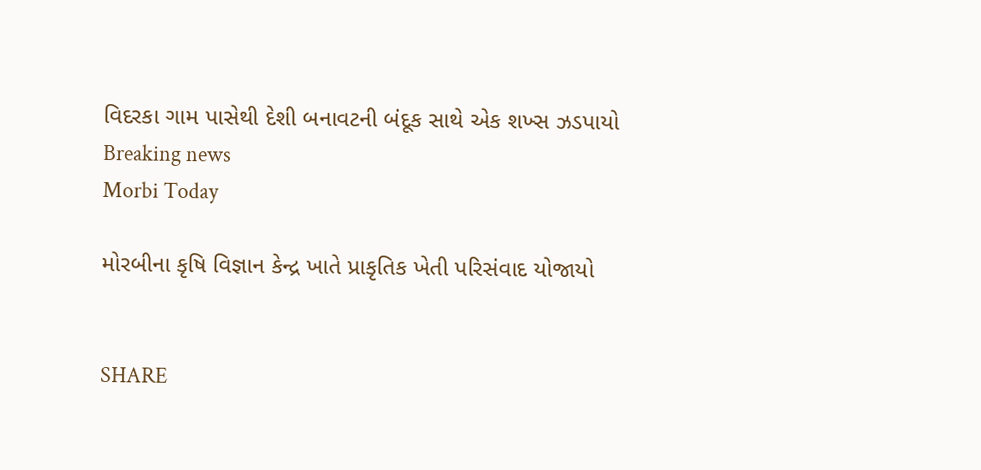વિદરકા ગામ પાસેથી દેશી બનાવટની બંદૂક સાથે એક શખ્સ ઝડપાયો
Breaking news
Morbi Today

મોરબીના કૃષિ વિજ્ઞાન કેન્દ્ર ખાતે પ્રાકૃતિક ખેતી પરિસંવાદ યોજાયો


SHARE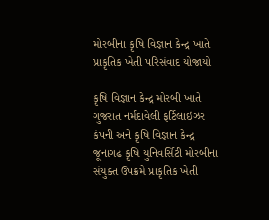મોરબીના કૃષિ વિજ્ઞાન કેન્દ્ર ખાતે પ્રાકૃતિક ખેતી પરિસંવાદ યોજાયો

કૃષિ વિજ્ઞાન કેન્દ્ર મોરબી ખાતે ગુજરાત નર્મદાવેલી ફર્ટિલાઇઝર કંપની અને કૃષિ વિજ્ઞાન કેન્દ્ર જૂનાગઢ કૃષિ યુનિવર્સિટી મોરબીના સંયુક્ત ઉપક્રમે પ્રાકૃતિક ખેતી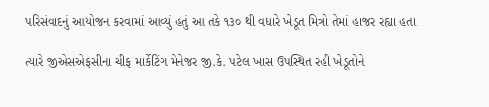પરિસંવાદનું આયોજન કરવામાં આવ્યું હતું આ તકે ૧૩૦ થી વધારે ખેડૂત મિત્રો તેમાં હાજર રહ્યા હતા

ત્યારે જીએસએફસીના ચીફ માર્કેટિંગ મેનેજર જી.કે. પટેલ ખાસ ઉપસ્થિત રહી ખેડૂતોને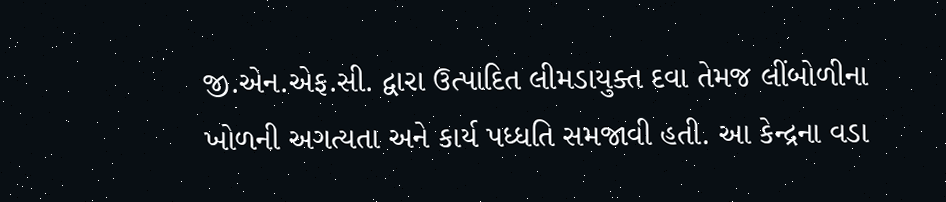જી.એન.એફ.સી. દ્વારા ઉત્પાદિત લીમડાયુક્ત દવા તેમજ લીંબોળીના ખોળની અગત્યતા અને કાર્ય પધ્ધતિ સમજાવી હતી. આ કેન્દ્રના વડા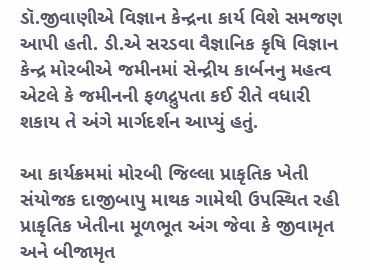ડૉ.જીવાણીએ વિજ્ઞાન કેન્દ્રના કાર્ય વિશે સમજણ આપી હતી. ડી.એ સરડવા વૈજ્ઞાનિક કૃષિ વિજ્ઞાન કેન્દ્ર મોરબીએ જમીનમાં સેન્દ્રીય કાર્બનનુ મહત્વ એટલે કે જમીનની ફળદ્રુપતા કઈ રીતે વધારી શકાય તે અંગે માર્ગદર્શન આપ્યું હતું.

આ કાર્યક્રમમાં મોરબી જિલ્લા પ્રાકૃતિક ખેતી સંયોજક દાજીબાપુ માથક ગામેથી ઉપસ્થિત રહી પ્રાકૃતિક ખેતીના મૂળભૂત અંગ જેવા કે જીવામૃત અને બીજામૃત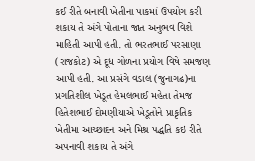કઈ રીતે બનાવી ખેતીના પાકમાં ઉપયોગ કરી શકાય તે અંગે પોતાના જાત અનુભવ વિશે માહિતી આપી હતી. તો ભરતભાઈ પરસાણા (રાજકોટ) એ દૂધ ગોળના પ્રયોગ વિષે સમજણ આપી હતી. આ પ્રસંગે વડાલ (જુનાગઢ)ના પ્રગતિશીલ ખેડૂત હેમલભાઈ મહેતા તેમજ હિતેશભાઈ દોમણીયાએ ખેડૂતોને પ્રાકૃતિક ખેતીમા આચ્છાદન અને મિશ્ર પદ્ધતિ કઇ રીતે અપનાવી શકાય તે અંગે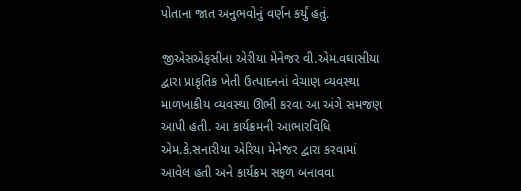પોતાના જાત અનુભવોનું વર્ણન કર્યું હતું.

જીએસએફસીના એરીયા મેનેજર વી.એમ.વઘાસીયા દ્વારા પ્રાકૃતિક ખેતી ઉત્પાદનનાં વેચાણ વ્યવસ્થા માળખાકીય વ્યવસ્થા ઊભી કરવા આ અંગે સમજણ આપી હતી. આ કાર્યક્રમની આભારવિધિ એમ.કે.સનારીયા એરિયા મેનેજર દ્વારા કરવામાં આવેલ હતી અને કાર્યક્રમ સફળ બનાવવા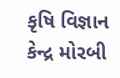કૃષિ વિજ્ઞાન કેન્દ્ર મોરબી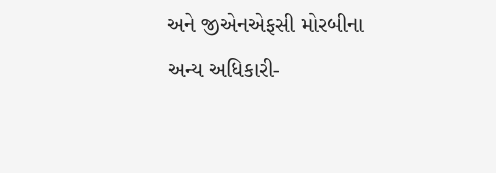અને જીએનએફસી મોરબીના અન્ય અધિકારી-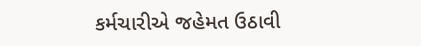કર્મચારીએ જહેમત ઉઠાવી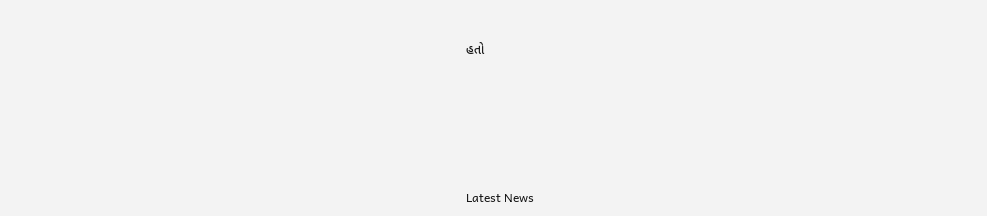હતો






Latest News